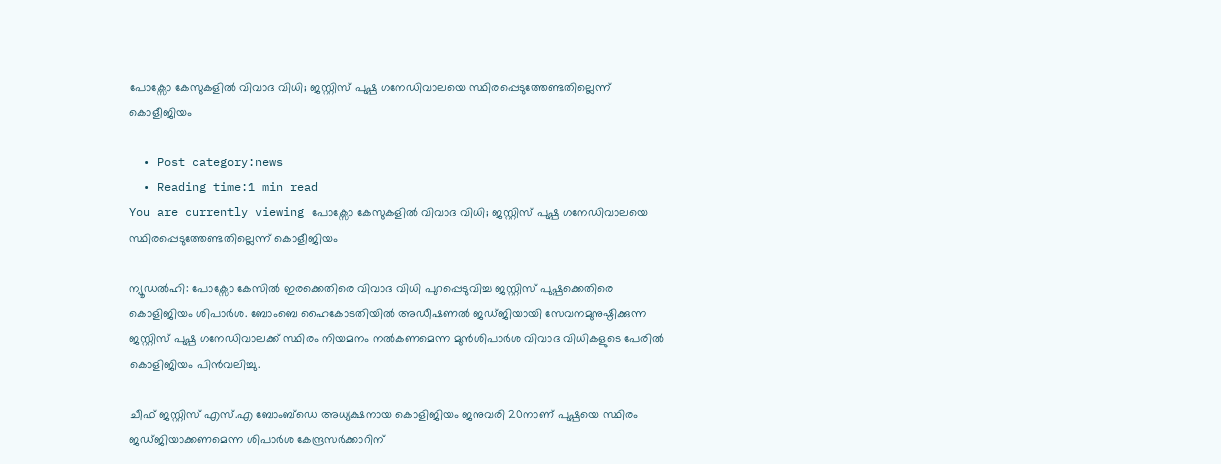പോക്സോ കേസുകളിൽ വിവാദ വിധി; ജസ്റ്റിസ് പുഷ്പ ഗനേഡിവാലയെ സ്ഥിരപ്പെടുത്തേണ്ടതില്ലെന്ന് കൊളീജിയം

  • Post category:news
  • Reading time:1 min read
You are currently viewing പോക്സോ കേസുകളിൽ വിവാദ വിധി; ജസ്റ്റിസ് പുഷ്പ ഗനേഡിവാലയെ സ്ഥിരപ്പെടുത്തേണ്ടതില്ലെന്ന് കൊളീജിയം

ന്യൂഡല്‍ഹി: പോക്സോ കേസില്‍ ഇരക്കെതിരെ വിവാദ വിധി പുറപ്പെടുവിച്ച ജസ്റ്റിസ് പുഷ്പക്കെതിരെ കൊളിജിയം ശിപാര്‍ശ. ബോംബെ ഹൈകോടതിയില്‍ അഡീഷണല്‍ ജഡ്ജിയായി സേവനമുനുഷ്ഠിക്കുന്ന ജസ്റ്റിസ് പുഷ്പ ഗനേഡിവാലക്ക് സ്ഥിരം നിയമനം നല്‍കണമെന്ന മുന്‍ശിപാര്‍ശ വിവാദ വിധികളുടെ പേരില്‍ കൊളിജിയം പിന്‍വലിച്ചു.

ചീഫ് ജസ്റ്റിസ് എസ്.എ ബോംബ്ഡെ അധ്യക്ഷനായ കൊളിജിയം ജനുവരി 20നാണ് പുഷ്പയെ സ്ഥിരം ജഡ്ജിയാക്കണമെന്ന ശിപാര്‍ശ കേന്ദ്രസര്‍ക്കാറിന്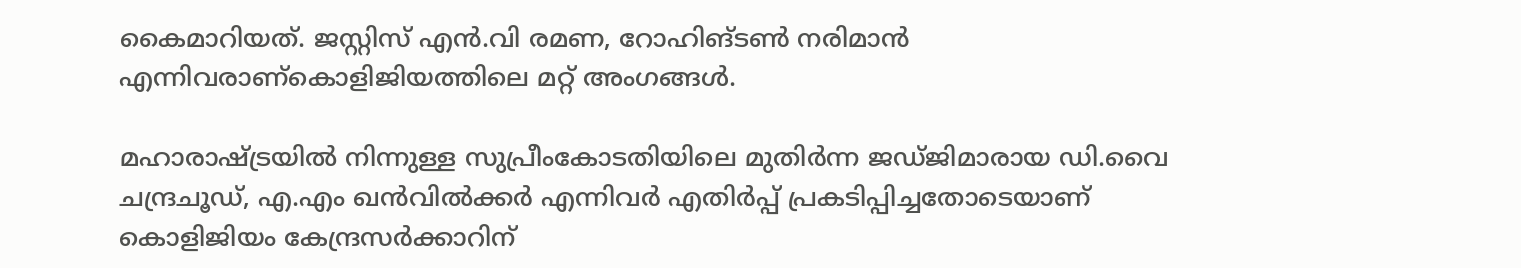കൈമാറിയത്. ജസ്റ്റിസ് എന്‍.വി രമണ, റോഹിങ്ടണ്‍ നരിമാന്‍ എന്നിവരാണ്കൊളിജിയത്തിലെ മറ്റ് അംഗങ്ങള്‍.

മഹാരാഷ്ട്രയില്‍ നിന്നുള്ള സുപ്രീംകോടതിയിലെ മുതിര്‍ന്ന ജഡ്ജിമാരായ ഡി.വൈ ചന്ദ്രചൂഡ്, എ.എം ഖന്‍വില്‍ക്കര്‍ എന്നിവര്‍ എതിര്‍പ്പ് പ്രകടിപ്പിച്ചതോടെയാണ് കൊളിജിയം കേന്ദ്രസര്‍ക്കാറിന്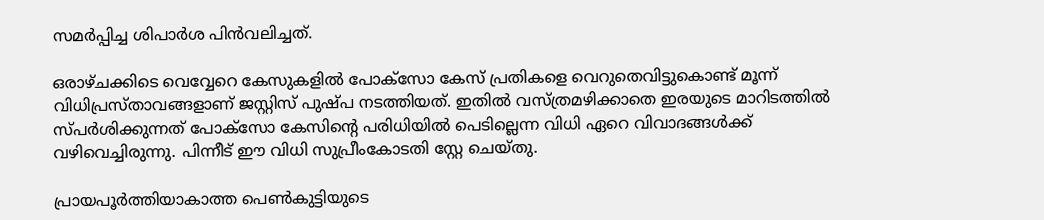സമര്‍പ്പിച്ച ശിപാര്‍ശ പിന്‍വലിച്ചത്.

ഒരാഴ്ചക്കിടെ വെവ്വേറെ കേസുകളില്‍ പോക്സോ കേസ് പ്രതികളെ വെറുതെവിട്ടുകൊണ്ട് മൂന്ന് വിധിപ്രസ്താവങ്ങളാണ് ജസ്റ്റിസ് പുഷ്പ നടത്തിയത്. ഇതില്‍ വസ്ത്രമഴിക്കാതെ ഇരയുടെ മാറിടത്തില്‍ സ്പര്‍ശിക്കുന്നത് പോക്സോ കേസിന്‍റെ പരിധിയില്‍ പെടില്ലെന്ന വിധി ഏറെ വിവാദങ്ങള്‍ക്ക് വഴിവെച്ചിരുന്നു. പിന്നീട് ഈ വിധി സുപ്രീംകോടതി സ്റ്റേ ചെയ്തു.

പ്രായപൂര്‍ത്തിയാകാത്ത പെണ്‍കുട്ടിയുടെ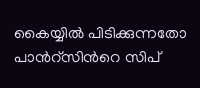കൈയ്യില്‍ പിടിക്കുന്നതോ പാന്‍റ്സിന്‍റെ സിപ്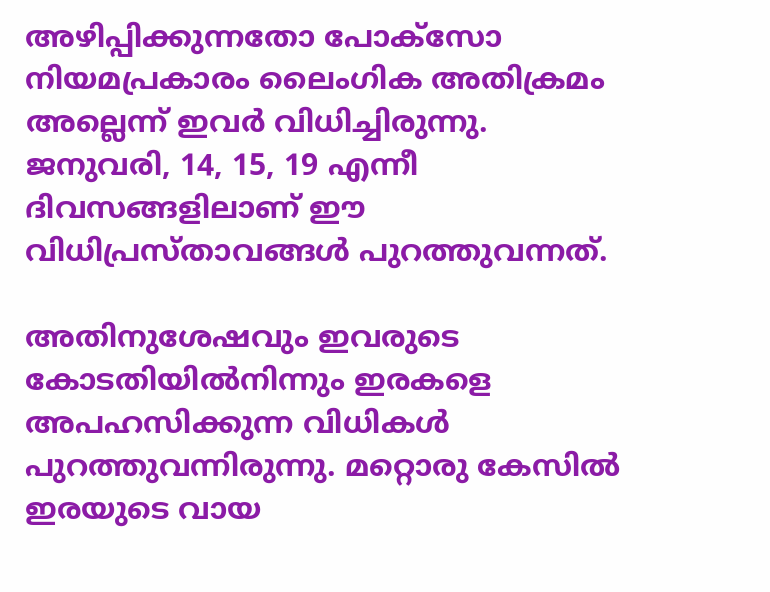അഴിപ്പിക്കുന്നതോ പോക്‌സോ നിയമപ്രകാരം ലൈംഗിക അതിക്രമം അല്ലെന്ന് ഇവര്‍ വിധിച്ചിരുന്നു. ജനുവരി, 14, 15, 19 എന്നീ ദിവസങ്ങളിലാണ് ഈ വിധിപ്രസ്താവങ്ങള്‍ പുറത്തുവന്നത്.

അതിനുശേഷവും ഇവരുടെ കോടതിയില്‍നിന്നും ഇരകളെ അപഹസിക്കുന്ന വിധികള്‍ പുറത്തുവന്നിരുന്നു. മറ്റൊരു കേസില്‍ ഇരയുടെ വായ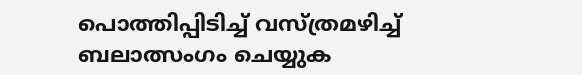പൊത്തിപ്പിടിച്ച്‌ വസ്ത്രമഴിച്ച്‌ ബലാത്സംഗം ചെയ്യുക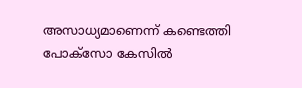അസാധ്യമാണെന്ന് കണ്ടെത്തി പോക്സോ കേസില്‍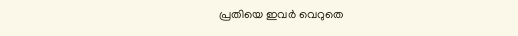പ്രതിയെ ഇവര്‍ വെറുതെ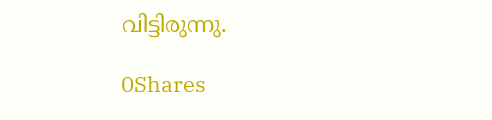വിട്ടിരുന്നു.

0Shares